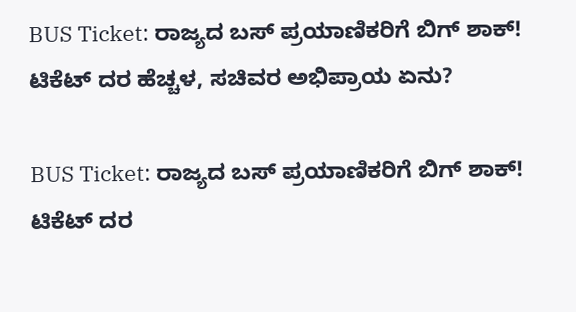BUS Ticket: ರಾಜ್ಯದ ಬಸ್ ಪ್ರಯಾಣಿಕರಿಗೆ ಬಿಗ್ ಶಾಕ್! ಟಿಕೆಟ್ ದರ ಹೆಚ್ಚಳ, ಸಚಿವರ ಅಭಿಪ್ರಾಯ ಏನು?

BUS Ticket: ರಾಜ್ಯದ ಬಸ್ ಪ್ರಯಾಣಿಕರಿಗೆ ಬಿಗ್ ಶಾಕ್! ಟಿಕೆಟ್ ದರ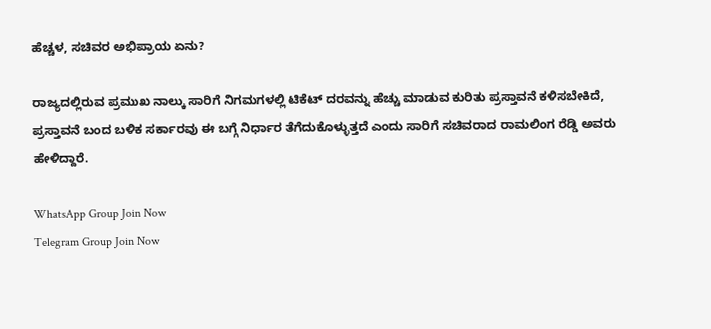ಹೆಚ್ಚಳ, ಸಚಿವರ ಅಭಿಪ್ರಾಯ ಏನು?

ರಾಜ್ಯದಲ್ಲಿರುವ ಪ್ರಮುಖ ನಾಲ್ಕು ಸಾರಿಗೆ ನಿಗಮಗಳಲ್ಲಿ ಟಿಕೆಟ್ ದರವನ್ನು ಹೆಚ್ಚು ಮಾಡುವ ಕುರಿತು ಪ್ರಸ್ತಾವನೆ ಕಳಿಸಬೇಕಿದೆ, ಪ್ರಸ್ತಾವನೆ ಬಂದ ಬಳಿಕ ಸರ್ಕಾರವು ಈ ಬಗ್ಗೆ ನಿರ್ಧಾರ ತೆಗೆದುಕೊಳ್ಳುತ್ತದೆ ಎಂದು ಸಾರಿಗೆ ಸಚಿವರಾದ ರಾಮಲಿಂಗ ರೆಡ್ಡಿ ಅವರು ಹೇಳಿದ್ದಾರೆ.

WhatsApp Group Join Now
Telegram Group Join Now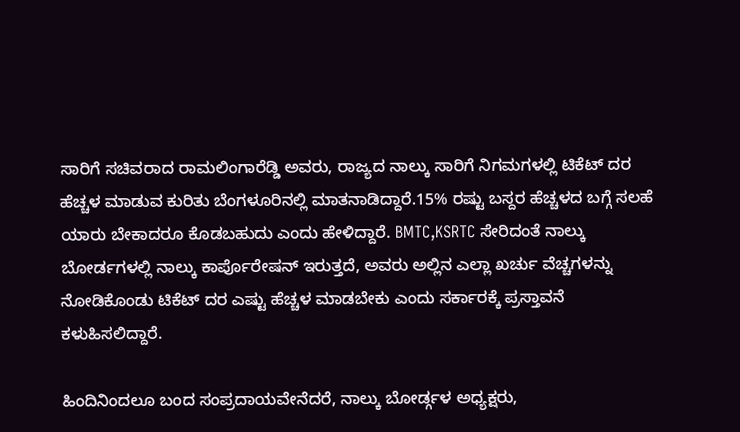ಸಾರಿಗೆ ಸಚಿವರಾದ ರಾಮಲಿಂಗಾರೆಡ್ಡಿ ಅವರು, ರಾಜ್ಯದ ನಾಲ್ಕು ಸಾರಿಗೆ ನಿಗಮಗಳಲ್ಲಿ ಟಿಕೆಟ್ ದರ ಹೆಚ್ಚಳ ಮಾಡುವ ಕುರಿತು ಬೆಂಗಳೂರಿನಲ್ಲಿ ಮಾತನಾಡಿದ್ದಾರೆ.15% ರಷ್ಟು ಬಸ್ದರ ಹೆಚ್ಚಳದ ಬಗ್ಗೆ ಸಲಹೆ ಯಾರು ಬೇಕಾದರೂ ಕೊಡಬಹುದು ಎಂದು ಹೇಳಿದ್ದಾರೆ. BMTC,KSRTC ಸೇರಿದಂತೆ ನಾಲ್ಕು ಬೋರ್ಡಗಳಲ್ಲಿ ನಾಲ್ಕು ಕಾರ್ಪೊರೇಷನ್ ಇರುತ್ತದೆ, ಅವರು ಅಲ್ಲಿನ ಎಲ್ಲಾ ಖರ್ಚು ವೆಚ್ಚಗಳನ್ನು ನೋಡಿಕೊಂಡು ಟಿಕೆಟ್ ದರ ಎಷ್ಟು ಹೆಚ್ಚಳ ಮಾಡಬೇಕು ಎಂದು ಸರ್ಕಾರಕ್ಕೆ ಪ್ರಸ್ತಾವನೆ ಕಳುಹಿಸಲಿದ್ದಾರೆ.

ಹಿಂದಿನಿಂದಲೂ ಬಂದ ಸಂಪ್ರದಾಯವೇನೆದರೆ, ನಾಲ್ಕು ಬೋರ್ಡ್ಗಳ ಅಧ್ಯಕ್ಷರು,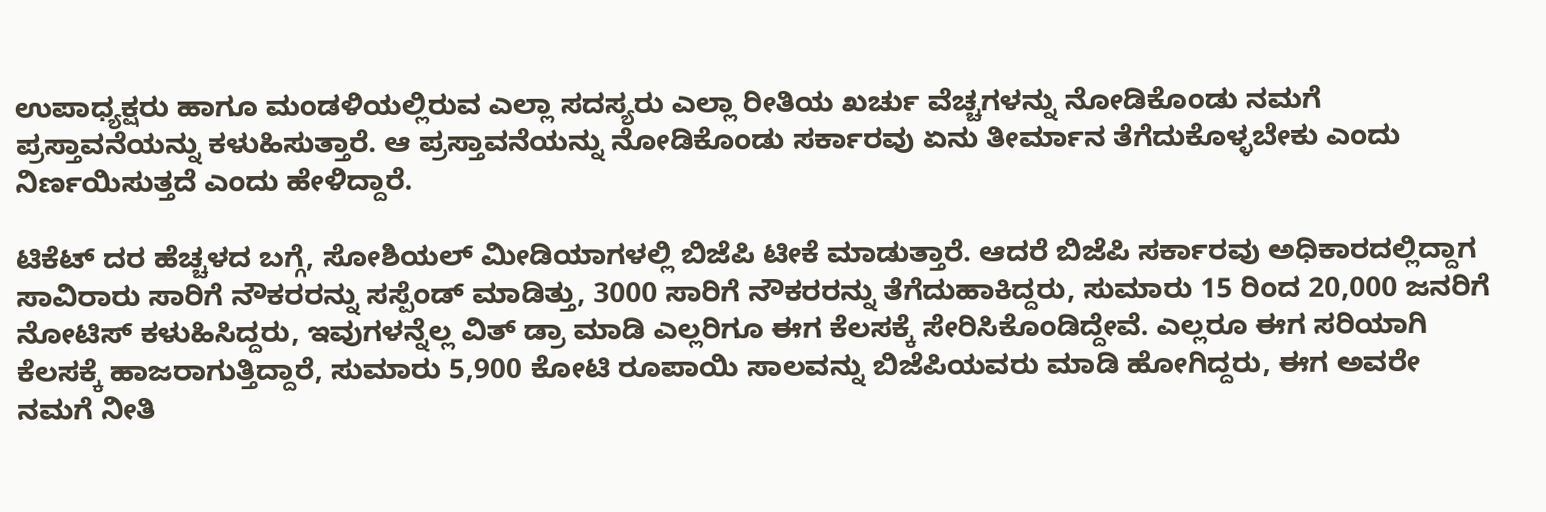ಉಪಾಧ್ಯಕ್ಷರು ಹಾಗೂ ಮಂಡಳಿಯಲ್ಲಿರುವ ಎಲ್ಲಾ ಸದಸ್ಯರು ಎಲ್ಲಾ ರೀತಿಯ ಖರ್ಚು ವೆಚ್ಚಗಳನ್ನು ನೋಡಿಕೊಂಡು ನಮಗೆ ಪ್ರಸ್ತಾವನೆಯನ್ನು ಕಳುಹಿಸುತ್ತಾರೆ. ಆ ಪ್ರಸ್ತಾವನೆಯನ್ನು ನೋಡಿಕೊಂಡು ಸರ್ಕಾರವು ಏನು ತೀರ್ಮಾನ ತೆಗೆದುಕೊಳ್ಳಬೇಕು ಎಂದು ನಿರ್ಣಯಿಸುತ್ತದೆ ಎಂದು ಹೇಳಿದ್ದಾರೆ.

ಟಿಕೆಟ್ ದರ ಹೆಚ್ಚಳದ ಬಗ್ಗೆ, ಸೋಶಿಯಲ್ ಮೀಡಿಯಾಗಳಲ್ಲಿ ಬಿಜೆಪಿ ಟೀಕೆ ಮಾಡುತ್ತಾರೆ. ಆದರೆ ಬಿಜೆಪಿ ಸರ್ಕಾರವು ಅಧಿಕಾರದಲ್ಲಿದ್ದಾಗ ಸಾವಿರಾರು ಸಾರಿಗೆ ನೌಕರರನ್ನು ಸಸ್ಪೆಂಡ್ ಮಾಡಿತ್ತು, 3000 ಸಾರಿಗೆ ನೌಕರರನ್ನು ತೆಗೆದುಹಾಕಿದ್ದರು, ಸುಮಾರು 15 ರಿಂದ 20,000 ಜನರಿಗೆ ನೋಟಿಸ್ ಕಳುಹಿಸಿದ್ದರು, ಇವುಗಳನ್ನೆಲ್ಲ ವಿತ್ ಡ್ರಾ ಮಾಡಿ ಎಲ್ಲರಿಗೂ ಈಗ ಕೆಲಸಕ್ಕೆ ಸೇರಿಸಿಕೊಂಡಿದ್ದೇವೆ. ಎಲ್ಲರೂ ಈಗ ಸರಿಯಾಗಿ ಕೆಲಸಕ್ಕೆ ಹಾಜರಾಗುತ್ತಿದ್ದಾರೆ, ಸುಮಾರು 5,900 ಕೋಟಿ ರೂಪಾಯಿ ಸಾಲವನ್ನು ಬಿಜೆಪಿಯವರು ಮಾಡಿ ಹೋಗಿದ್ದರು, ಈಗ ಅವರೇ ನಮಗೆ ನೀತಿ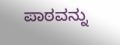ಪಾಠವನ್ನು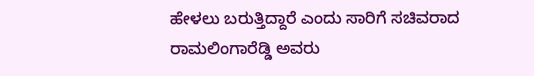ಹೇಳಲು ಬರುತ್ತಿದ್ದಾರೆ ಎಂದು ಸಾರಿಗೆ ಸಚಿವರಾದ ರಾಮಲಿಂಗಾರೆಡ್ಡಿ ಅವರು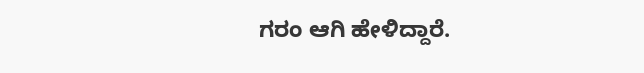ಗರಂ ಆಗಿ ಹೇಳಿದ್ದಾರೆ.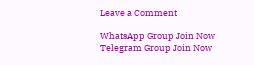Leave a Comment

WhatsApp Group Join Now
Telegram Group Join Now